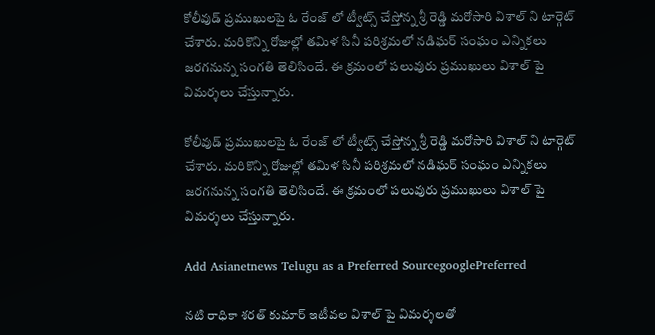కోలీవుడ్ ప్రముఖులపై ఓ రేంజ్ లో ట్వీట్స్ చేస్తోన్న శ్రీ రెడ్డి మరోసారి విశాల్ ని టార్గెట్ చేశారు. మరికొన్ని రోజుల్లో తమిళ సినీ పరిశ్రమలో నడిఘర్ సంఘం ఎన్నికలు జరగనున్న సంగతి తెలిసిందే. ఈ క్రమంలో పలువురు ప్రముఖులు విశాల్ పై విమర్శలు చేస్తున్నారు.

కోలీవుడ్ ప్రముఖులపై ఓ రేంజ్ లో ట్వీట్స్ చేస్తోన్న శ్రీ రెడ్డి మరోసారి విశాల్ ని టార్గెట్ చేశారు. మరికొన్ని రోజుల్లో తమిళ సినీ పరిశ్రమలో నడిఘర్ సంఘం ఎన్నికలు జరగనున్న సంగతి తెలిసిందే. ఈ క్రమంలో పలువురు ప్రముఖులు విశాల్ పై విమర్శలు చేస్తున్నారు.

Add Asianetnews Telugu as a Preferred SourcegooglePreferred

నటి రాధికా శరత్ కుమార్ ఇటీవల విశాల్ పై విమర్శలతో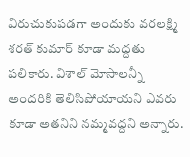విరుచుకుపడగా అందుకు వరలక్ష్మి శరత్ కుమార్ కూడా మద్దతు పలికారు. విశాల్ మోసాలన్నీ అందరికి తెలిసిపోయాయని ఎవరు కూడా అతనిని నమ్మవద్దని అన్నారు.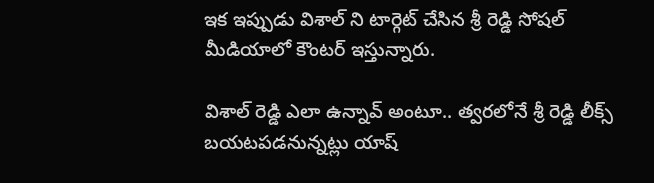ఇక ఇప్పుడు విశాల్ ని టార్గెట్ చేసిన శ్రీ రెడ్డి సోషల్ మీడియాలో కౌంటర్ ఇస్తున్నారు.

విశాల్ రెడ్డి ఎలా ఉన్నావ్ అంటూ.. త్వరలోనే శ్రీ రెడ్డి లీక్స్ బయటపడనున్నట్లు యాష్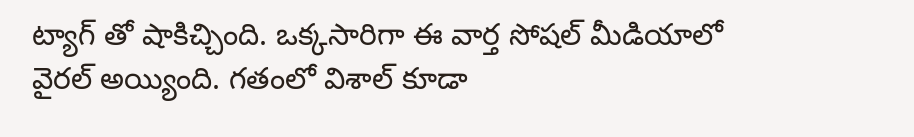ట్యాగ్ తో షాకిచ్చింది. ఒక్కసారిగా ఈ వార్త సోషల్ మీడియాలో వైరల్ అయ్యింది. గతంలో విశాల్ కూడా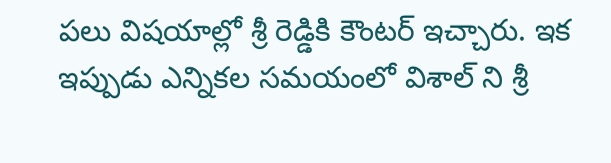పలు విషయాల్లో శ్రీ రెడ్డికి కౌంటర్ ఇచ్చారు. ఇక ఇప్పుడు ఎన్నికల సమయంలో విశాల్ ని శ్రీ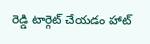రెడ్డి టార్గెట్ చేయడం హాట్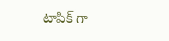టాపిక్ గా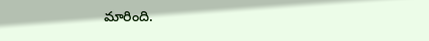మారింది.